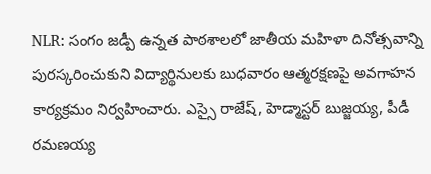NLR: సంగం జడ్పీ ఉన్నత పాఠశాలలో జాతీయ మహిళా దినోత్సవాన్ని పురస్కరించుకుని విద్యార్థినులకు బుధవారం ఆత్మరక్షణపై అవగాహన కార్యక్రమం నిర్వహించారు. ఎస్సై రాజేష్, హెడ్మాస్టర్ బుజ్జయ్య, పీడీ రమణయ్య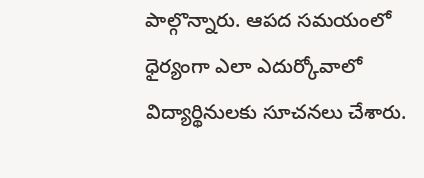పాల్గొన్నారు. ఆపద సమయంలో ధైర్యంగా ఎలా ఎదుర్కోవాలో విద్యార్థినులకు సూచనలు చేశారు.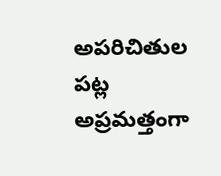అపరిచితుల పట్ల అప్రమత్తంగా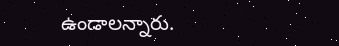ఉండాలన్నారు.